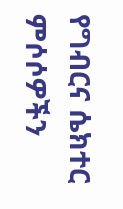የግብርና ሴክተር ምሶሶዎችን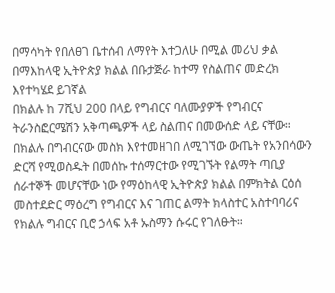በማሳካት የበለፀገ ቤተሰብ ለማየት እተጋለሁ በሚል መሪህ ቃል በማእከላዊ ኢትዮጵያ ክልል በቡታጅራ ከተማ የስልጠና መድረክ እየተካሄደ ይገኛል
በክልሉ ከ 7ሺህ 200 በላይ የግብርና ባለሙያዎች የግብርና ትራንስፎርሜሽን አቅጣጫዎች ላይ ስልጠና በመውሰድ ላይ ናቸው።
በክልሉ በግብርናው መስክ እየተመዘገበ ለሚገኘው ውጤት የአንበሳውን ድርሻ የሚወስዱት በመሰኩ ተሰማርተው የሚገኙት የልማት ጣቢያ ሰራተኞች መሆናቸው ነው የማዕከላዊ ኢትዮጵያ ክልል በምክትል ርዕሰ መስተደድር ማዕረግ የግብርና እና ገጠር ልማት ክላስተር አስተባባሪና የክልሉ ግብርና ቢሮ ኃላፍ አቶ ኡስማን ሱሩር የገለፁት።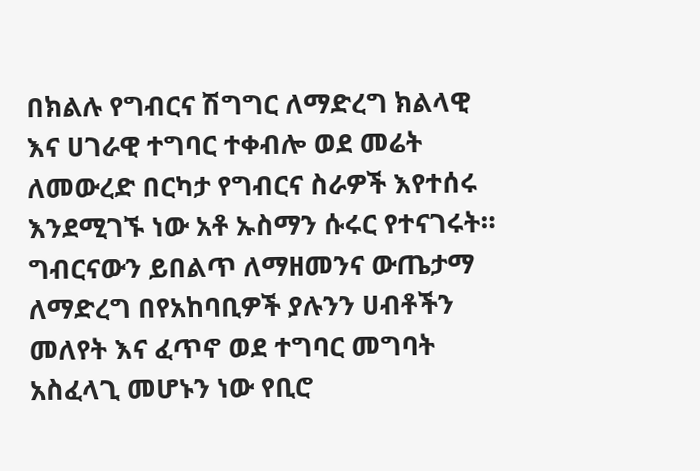በክልሉ የግብርና ሽግግር ለማድረግ ክልላዊ እና ሀገራዊ ተግባር ተቀብሎ ወደ መሬት ለመውረድ በርካታ የግብርና ስራዎች እየተሰሩ እንደሚገኙ ነው አቶ ኡስማን ሱሩር የተናገሩት።
ግብርናውን ይበልጥ ለማዘመንና ውጤታማ ለማድረግ በየአከባቢዎች ያሉንን ሀብቶችን መለየት እና ፈጥኖ ወደ ተግባር መግባት አስፈላጊ መሆኑን ነው የቢሮ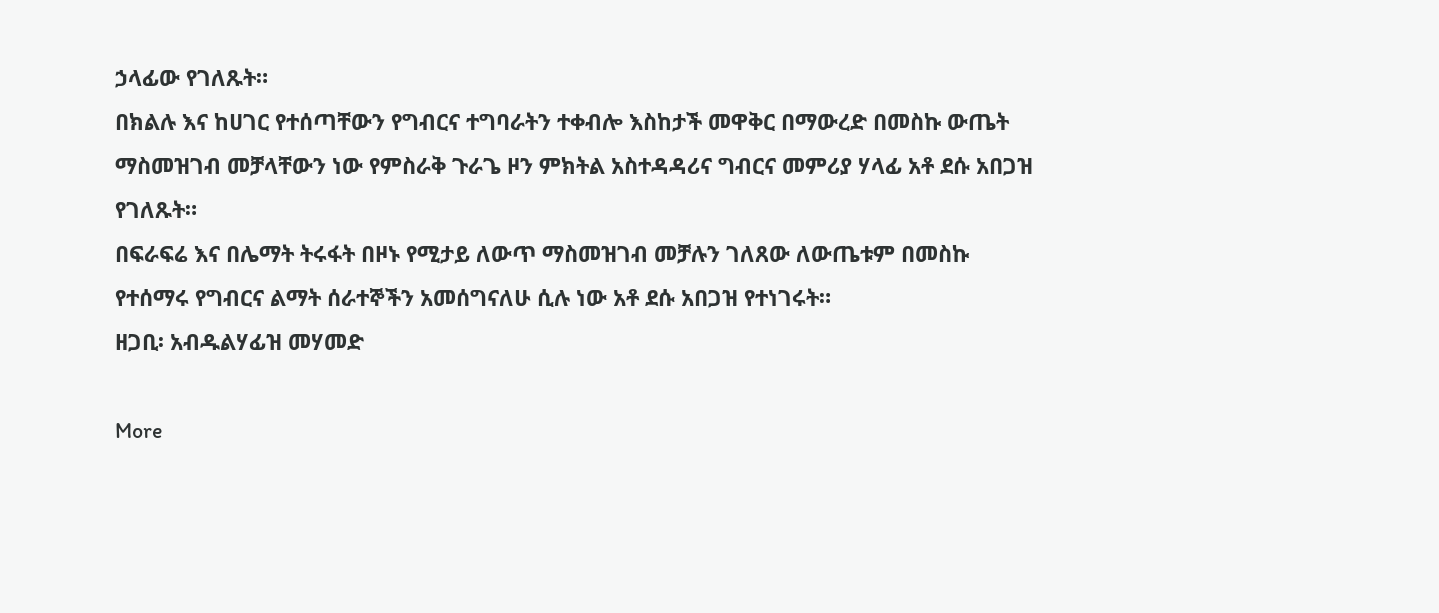ኃላፊው የገለጹት።
በክልሉ እና ከሀገር የተሰጣቸውን የግብርና ተግባራትን ተቀብሎ እስከታች መዋቅር በማውረድ በመስኩ ውጤት ማስመዝገብ መቻላቸውን ነው የምስራቅ ጉራጌ ዞን ምክትል አስተዳዳሪና ግብርና መምሪያ ሃላፊ አቶ ደሱ አበጋዝ የገለጹት።
በፍራፍሬ እና በሌማት ትሩፋት በዞኑ የሚታይ ለውጥ ማስመዝገብ መቻሉን ገለጸው ለውጤቱም በመስኩ የተሰማሩ የግብርና ልማት ሰራተኞችን አመሰግናለሁ ሲሉ ነው አቶ ደሱ አበጋዝ የተነገሩት።
ዘጋቢ፡ አብዱልሃፊዝ መሃመድ

More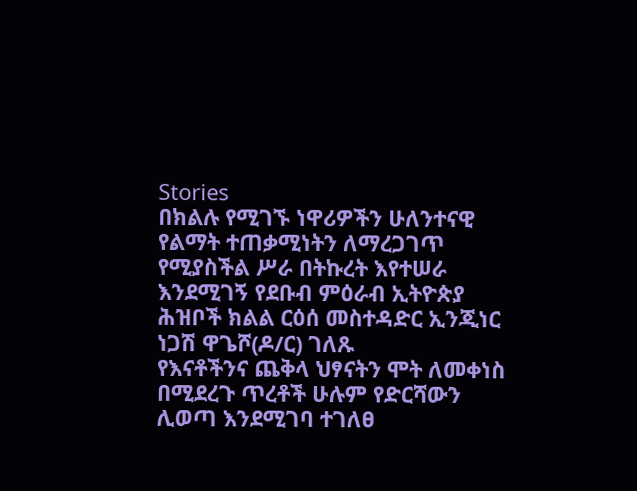Stories
በክልሉ የሚገኙ ነዋሪዎችን ሁለንተናዊ የልማት ተጠቃሚነትን ለማረጋገጥ የሚያስችል ሥራ በትኩረት እየተሠራ እንደሚገኝ የደቡብ ምዕራብ ኢትዮጵያ ሕዝቦች ክልል ርዕሰ መስተዳድር ኢንጂነር ነጋሽ ዋጌሾ(ዶ/ር) ገለጹ
የእናቶችንና ጨቅላ ህፃናትን ሞት ለመቀነስ በሚደረጉ ጥረቶች ሁሉም የድርሻውን ሊወጣ እንደሚገባ ተገለፀ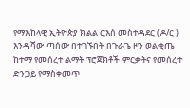የማእከላዊ ኢትዮጵያ ክልል ርእሰ መስተዳደር (ዶ/ር ) እንዳሻው ጣሰው በተገኙበት በጉራጌ ዞን ወልቂጤ ከተማ የመሰረተ ልማት ፕሮጀክቶች ምርቃትና የመሰረተ ድንጋይ የማስቀመጥ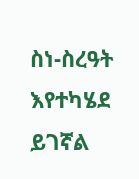ስነ-ስረዓት እየተካሄደ ይገኛል